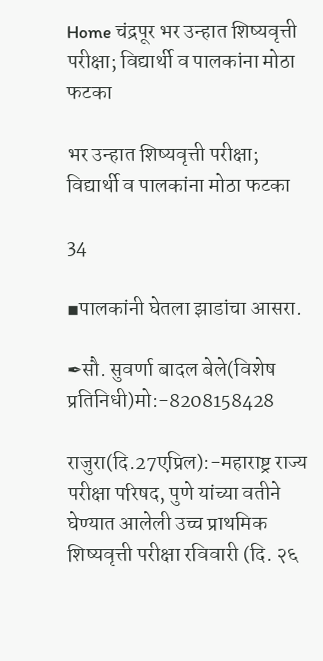Home चंद्रपूर भर उन्हात शिष्यवृत्ती परीक्षा; विद्यार्थी व पालकांना मोठा फटका

भर उन्हात शिष्यवृत्ती परीक्षा; विद्यार्थी व पालकांना मोठा फटका

34

▪पालकांनी घेतला झाडांचा आसरा.

✒सौ. सुवर्णा बादल बेले(विशेष प्रतिनिधी)मो:-8208158428

राजुरा(दि.27एप्रिल):-महाराष्ट्र राज्य परीक्षा परिषद, पुणे यांच्या वतीने घेण्यात आलेली उच्च प्राथमिक शिष्यवृत्ती परीक्षा रविवारी (दि. २६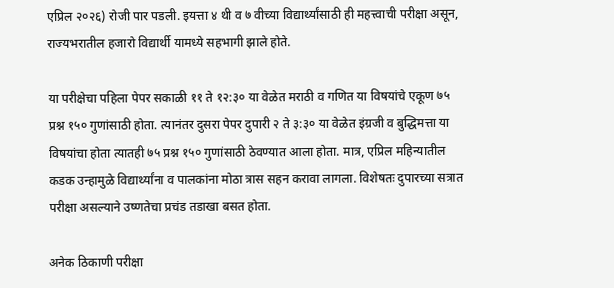एप्रिल २०२६) रोजी पार पडली. इयत्ता ४ थी व ७ वीच्या विद्यार्थ्यांसाठी ही महत्त्वाची परीक्षा असून, राज्यभरातील हजारो विद्यार्थी यामध्ये सहभागी झाले होते.

या परीक्षेचा पहिला पेपर सकाळी ११ ते १२:३० या वेळेत मराठी व गणित या विषयांचे एकूण ७५ प्रश्न १५० गुणांसाठी होता. त्यानंतर दुसरा पेपर दुपारी २ ते ३:३० या वेळेत इंग्रजी व बुद्धिमत्ता या विषयांचा होता त्यातही ७५ प्रश्न १५० गुणांसाठी ठेवण्यात आला होता. मात्र, एप्रिल महिन्यातील कडक उन्हामुळे विद्यार्थ्यांना व पालकांना मोठा त्रास सहन करावा लागला. विशेषतः दुपारच्या सत्रात परीक्षा असल्याने उष्णतेचा प्रचंड तडाखा बसत होता.

अनेक ठिकाणी परीक्षा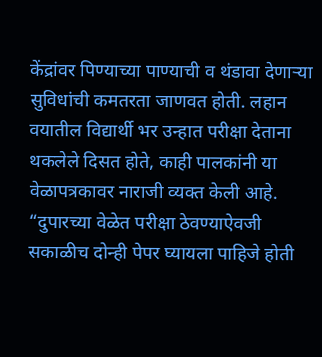केंद्रांवर पिण्याच्या पाण्याची व थंडावा देणाऱ्या सुविधांची कमतरता जाणवत होती. लहान वयातील विद्यार्थी भर उन्हात परीक्षा देताना थकलेले दिसत होते, काही पालकांनी या वेळापत्रकावर नाराजी व्यक्त केली आहे. “दुपारच्या वेळेत परीक्षा ठेवण्याऐवजी सकाळीच दोन्ही पेपर घ्यायला पाहिजे होती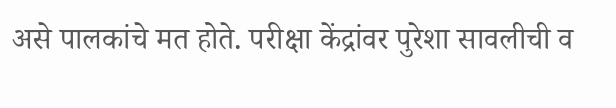असे पालकांचे मत होते. परीक्षा केंद्रांवर पुरेशा सावलीची व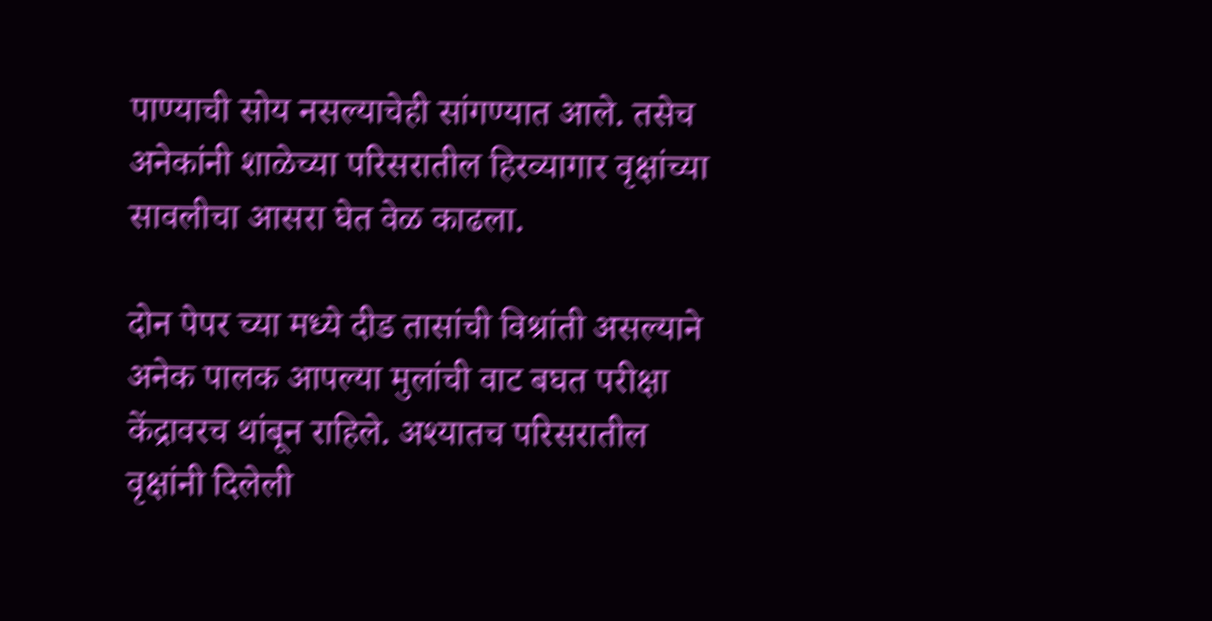पाण्याची सोय नसल्याचेही सांगण्यात आले. तसेच अनेकांनी शाळेच्या परिसरातील हिरव्यागार वृक्षांच्या सावलीचा आसरा घेत वेळ काढला.

दोन पेपर च्या मध्ये दीड तासांची विश्रांती असल्याने अनेक पालक आपल्या मुलांची वाट बघत परीक्षा केंद्रावरच थांबून राहिले. अश्यातच परिसरातील वृक्षांनी दिलेली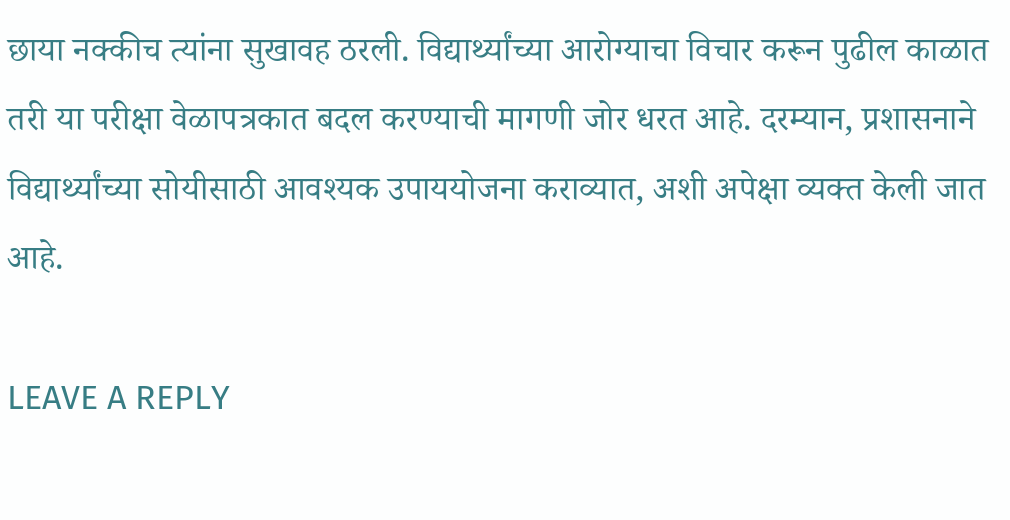छाया नक्कीच त्यांना सुखावह ठरली. विद्यार्थ्यांच्या आरोग्याचा विचार करून पुढील काळात तरी या परीक्षा वेळापत्रकात बदल करण्याची मागणी जोर धरत आहे. दरम्यान, प्रशासनाने विद्यार्थ्यांच्या सोयीसाठी आवश्यक उपाययोजना कराव्यात, अशी अपेक्षा व्यक्त केली जात आहे.

LEAVE A REPLY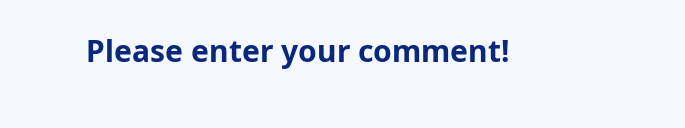Please enter your comment!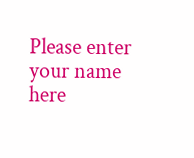Please enter your name here